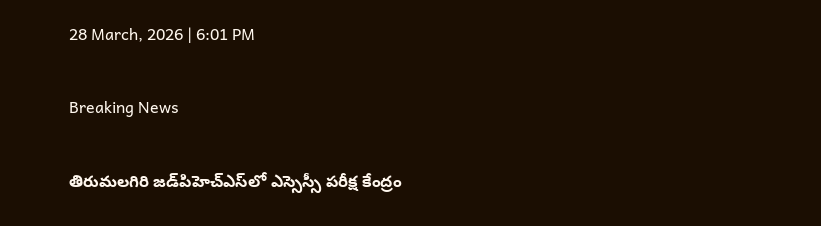28 March, 2026 | 6:01 PM

Breaking News

తిరుమలగిరి జడ్‌పిహెచ్‌ఎస్‌లో ఎస్సెస్సీ పరీక్ష కేంద్రం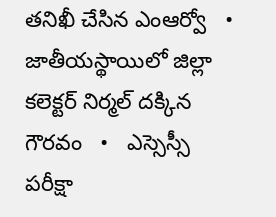తనిఖీ చేసిన ఎంఆర్వో   •   జాతీయస్థాయిలో జిల్లా కలెక్టర్ నిర్మల్ దక్కిన గౌరవం   •   ఎస్సెస్సీ పరీక్షా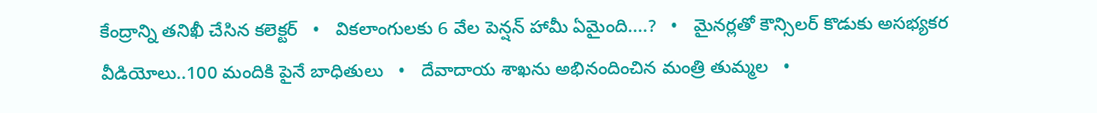కేంద్రాన్ని తనిఖీ చేసిన కలెక్టర్   •   వికలాంగులకు 6 వేల పెన్షన్ హామీ ఏమైంది....?   •   మైనర్లతో కౌన్సిలర్ కొడుకు అసభ్యకర వీడియోలు..100 మందికి పైనే బాధితులు   •   దేవాదాయ శాఖను అభినందించిన మంత్రి తుమ్మల   •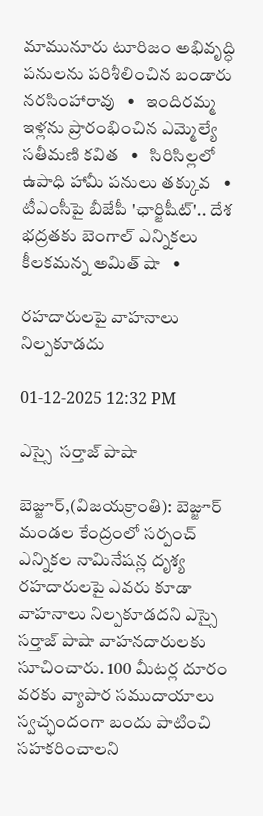మామునూరు టూరిజం అభివృద్ధి పనులను పరిశీలించిన బండారు నరసింహారావు   •   ఇందిరమ్మ ఇళ్లను ప్రారంభించిన ఎమ్మెల్యే సతీమణి కవిత   •   సిరిసిల్లలో ఉపాధి హామీ పనులు తక్కువ   •   టీఎంసీపై బీజేపీ 'ఛార్జిషీట్'.. దేశ భద్రతకు బెంగాల్ ఎన్నికలు కీలకమన్న అమిత్ షా   •

రహదారులపై వాహనాలు నిల్పకూడదు

01-12-2025 12:32 PM

ఎస్సై  సర్తాజ్ పాషా

బెజ్జూర్,(విజయక్రాంతి): బెజ్జూర్ మండల కేంద్రంలో సర్పంచ్ ఎన్నికల నామినేషన్ల దృశ్య రహదారులపై ఎవరు కూడా వాహనాలు నిల్పకూడదని ఎస్సై సర్తాజ్ పాషా వాహనదారులకు సూచించారు. 100 మీటర్ల దూరం వరకు వ్యాపార సముదాయాలు స్వచ్ఛందంగా బందు పాటించి సహకరించాలని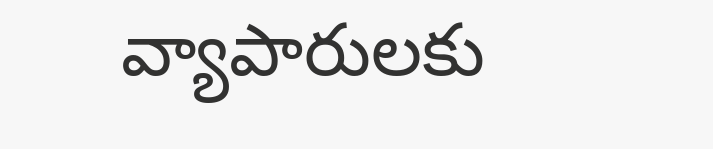వ్యాపారులకు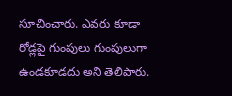సూచించారు. ఎవరు కూడా రోడ్లపై గుంపులు గుంపులుగా ఉండకూడదు అని తెలిపారు.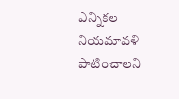ఎన్నికల నియమావళి పాటించాలని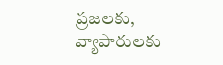ప్రజలకు, వ్యాపారులకు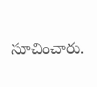సూచించారు.